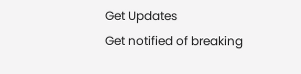Get Updates
Get notified of breaking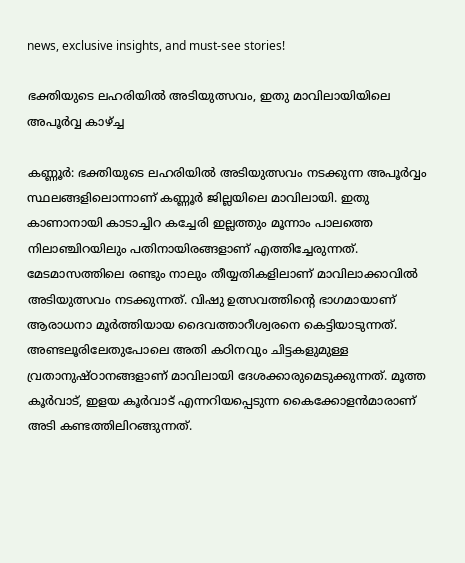news, exclusive insights, and must-see stories!

ഭക്തിയുടെ ലഹരിയില്‍ അടിയുത്സവം, ഇതു മാവിലായിയിലെ അപൂര്‍വ്വ കാഴ്ച്ച

കണ്ണൂര്‍: ഭക്തിയുടെ ലഹരിയില്‍ അടിയുത്സവം നടക്കുന്ന അപൂര്‍വ്വം സ്ഥലങ്ങളിലൊന്നാണ് കണ്ണൂര്‍ ജില്ലയിലെ മാവിലായി. ഇതു കാണാനായി കാടാച്ചിറ കച്ചേരി ഇല്ലത്തും മൂന്നാം പാലത്തെ നിലാഞ്ചിറയിലും പതിനായിരങ്ങളാണ് എത്തിച്ചേരുന്നത്. മേടമാസത്തിലെ രണ്ടും നാലും തീയ്യതികളിലാണ് മാവിലാക്കാവില്‍ അടിയുത്സവം നടക്കുന്നത്. വിഷു ഉത്സവത്തിന്റെ ഭാഗമായാണ് ആരാധനാ മൂര്‍ത്തിയായ ദൈവത്താറീശ്വരനെ കെട്ടിയാടുന്നത്. അണ്ടലൂരിലേതുപോലെ അതി കഠിനവും ചിട്ടകളുമുള്ള വ്രതാനുഷ്ഠാനങ്ങളാണ് മാവിലായി ദേശക്കാരുമെടുക്കുന്നത്. മൂത്ത കൂര്‍വാട്, ഇളയ കൂര്‍വാട് എന്നറിയപ്പെടുന്ന കൈക്കോളന്‍മാരാണ് അടി കണ്ടത്തിലിറങ്ങുന്നത്.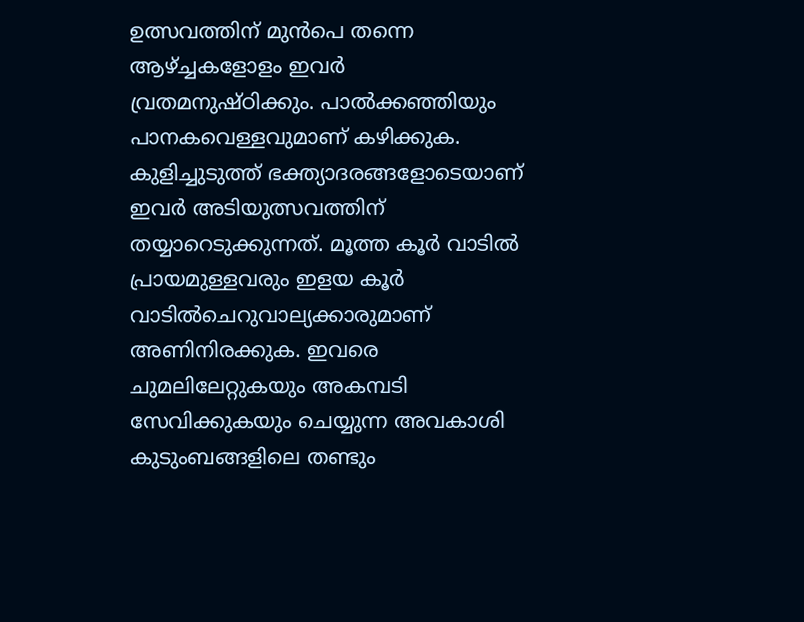ഉത്സവത്തിന് മുന്‍പെ തന്നെ ആഴ്ച്ചകളോളം ഇവര്‍ വ്രതമനുഷ്ഠിക്കും. പാല്‍ക്കഞ്ഞിയും പാനകവെള്ളവുമാണ് കഴിക്കുക. കുളിച്ചുടുത്ത് ഭക്ത്യാദരങ്ങളോടെയാണ് ഇവര്‍ അടിയുത്സവത്തിന് തയ്യാറെടുക്കുന്നത്. മൂത്ത കൂര്‍ വാടില്‍ പ്രായമുള്ളവരും ഇളയ കൂര്‍ വാടില്‍ചെറുവാല്യക്കാരുമാണ് അണിനിരക്കുക. ഇവരെ ചുമലിലേറ്റുകയും അകമ്പടി സേവിക്കുകയും ചെയ്യുന്ന അവകാശി കുടുംബങ്ങളിലെ തണ്ടും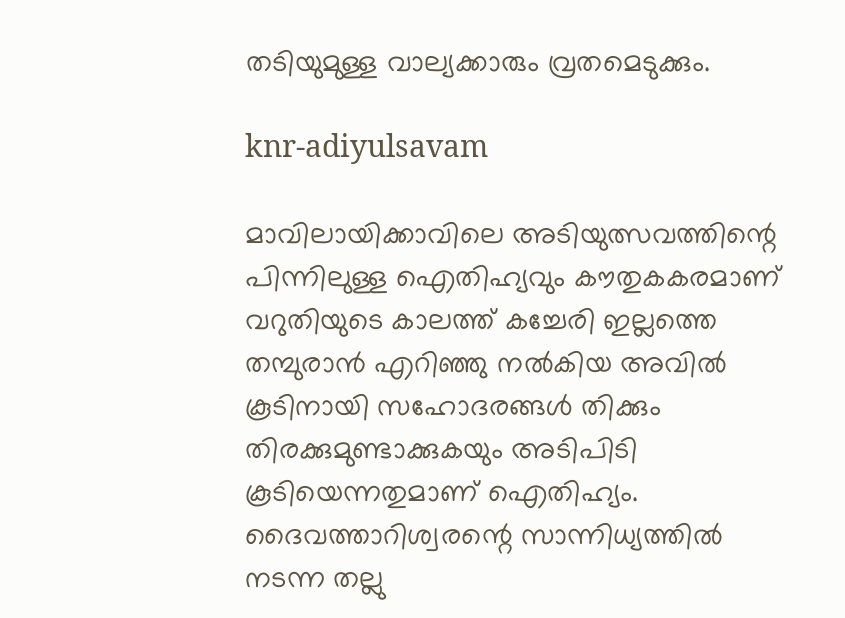തടിയുമുള്ള വാല്യക്കാരും വ്രതമെടുക്കും.

knr-adiyulsavam

മാവിലായിക്കാവിലെ അടിയുത്സവത്തിന്റെ പിന്നിലുള്ള ഐതിഹ്യവും കൗതുകകരമാണ് വറുതിയുടെ കാലത്ത് കച്ചേരി ഇല്ലത്തെ തമ്പുരാന്‍ എറിഞ്ഞു നല്‍കിയ അവില്‍ കൂടിനായി സഹോദരങ്ങള്‍ തിക്കും തിരക്കുമുണ്ടാക്കുകയും അടിപിടി കൂടിയെന്നതുമാണ് ഐതിഹ്യം. ദൈവത്താറിശ്വരന്റെ സാന്നിധ്യത്തില്‍ നടന്ന തല്ലു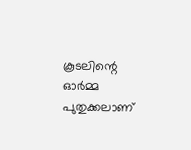കൂടലിന്റെ ഓര്‍മ്മ പുതുക്കലാണ്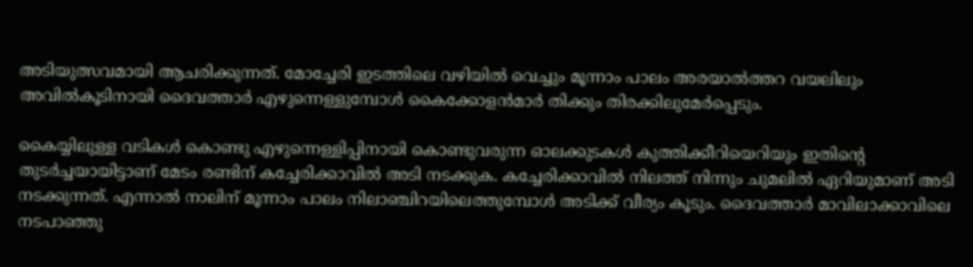അടിയുത്സവമായി ആചരിക്കുന്നത്. മോച്ചേരി ഇടത്തിലെ വഴിയില്‍ വെച്ചും മൂന്നാം പാലം അരയാല്‍ത്തറ വയലിലും അവില്‍കൂടിനായി ദൈവത്താര്‍ എഴുന്നെള്ളുമ്പോള്‍ കൈക്കോളന്‍മാര്‍ തിക്കും തിരക്കിലുമേര്‍പ്പെടും.

കൈയ്യിലുള്ള വടികള്‍ കൊണ്ടു എഴുന്നെള്ളിപ്പിനായി കൊണ്ടുവരുന്ന ഓലക്കുടകള്‍ കുത്തിക്കീറിയെറിയും ഇതിന്റെ തുടര്‍ച്ചയായിട്ടാണ് മേടം രണ്ടിന് കച്ചേരിക്കാവില്‍ അടി നടക്കുക. കച്ചേരിക്കാവില്‍ നിലത്ത് നിന്നും ചുമലില്‍ ഏറിയുമാണ് അടി നടക്കുന്നത്. എന്നാല്‍ നാലിന് മൂന്നാം പാലം നിലാഞ്ചിറയിലെത്തുമ്പോള്‍ അടിക്ക് വീര്യം കൂടും. ദൈവത്താര്‍ മാവിലാക്കാവിലെ നടപാഞ്ഞു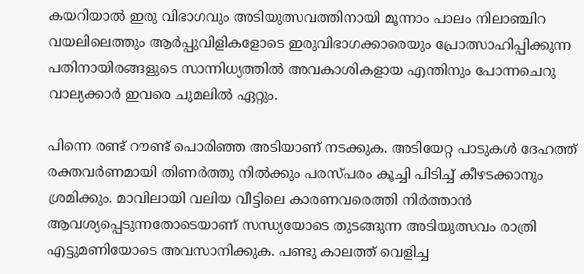കയറിയാല്‍ ഇരു വിഭാഗവും അടിയുത്സവത്തിനായി മൂന്നാം പാലം നിലാഞ്ചിറ വയലിലെത്തും ആര്‍പ്പുവിളികളോടെ ഇരുവിഭാഗക്കാരെയും പ്രോത്സാഹിപ്പിക്കുന്ന പതിനായിരങ്ങളുടെ സാന്നിധ്യത്തില്‍ അവകാശികളായ എന്തിനും പോന്നചെറു വാല്യക്കാര്‍ ഇവരെ ചുമലില്‍ ഏറ്റും.

പിന്നെ രണ്ട് റൗണ്ട് പൊരിഞ്ഞ അടിയാണ് നടക്കുക. അടിയേറ്റ പാടുകള്‍ ദേഹത്ത് രക്തവര്‍ണമായി തിണര്‍ത്തു നില്‍ക്കും പരസ്പരം കൂച്ചി പിടിച്ച് കീഴടക്കാനും ശ്രമിക്കും. മാവിലായി വലിയ വീട്ടിലെ കാരണവരെത്തി നിര്‍ത്താന്‍ ആവശ്യപ്പെടുന്നതോടെയാണ് സന്ധ്യയോടെ തുടങ്ങുന്ന അടിയുത്സവം രാത്രി എട്ടുമണിയോടെ അവസാനിക്കുക. പണ്ടു കാലത്ത് വെളിച്ച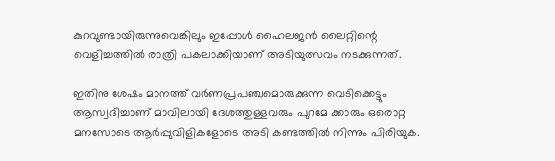കുറവുണ്ടായിരുന്നുവെങ്കിലും ഇപ്പോള്‍ ഹൈലജന്‍ ലൈറ്റിന്റെ വെളിച്ചത്തില്‍ രാത്രി പകലാക്കിയാണ് അടിയുത്സവം നടക്കുന്നത്.

ഇതിനു ശേഷം മാനത്ത് വര്‍ണപ്രപഞ്ചമൊരുക്കുന്ന വെടിക്കെട്ടും ആസ്വദിച്ചാണ് മാവിലായി ദേശത്തുള്ളവരും പുറമേ ക്കാരും ഒരൊറ്റ മനസോടെ ആര്‍പ്പുവിളികളോടെ അടി കണ്ടത്തില്‍ നിന്നും പിരിയുക.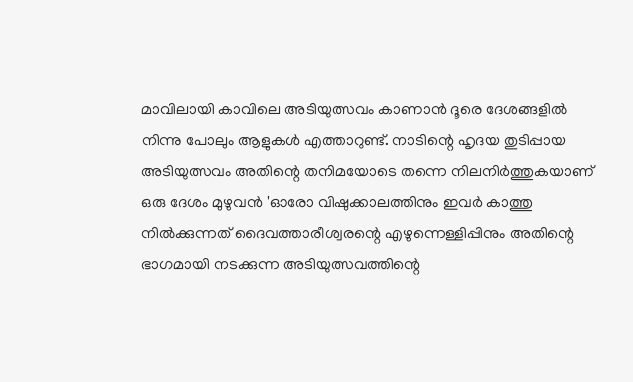മാവിലായി കാവിലെ അടിയുത്സവം കാണാന്‍ ദൂരെ ദേശങ്ങളില്‍ നിന്നു പോലും ആളുകള്‍ എത്താറുണ്ട്. നാടിന്റെ ഹൃദയ തുടിപ്പായ അടിയുത്സവം അതിന്റെ തനിമയോടെ തന്നെ നിലനിര്‍ത്തുകയാണ് ഒരു ദേശം മുഴുവന്‍ 'ഓരോ വിഷുക്കാലത്തിനും ഇവര്‍ കാത്തു നില്‍ക്കുന്നത് ദൈവത്താരീശ്വരന്റെ എഴുന്നെള്ളിപ്പിനും അതിന്റെ ഭാഗമായി നടക്കുന്ന അടിയുത്സവത്തിന്റെ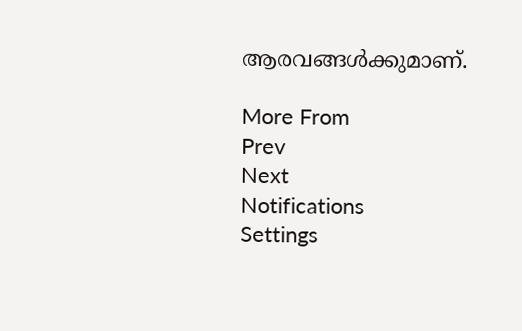ആരവങ്ങള്‍ക്കുമാണ്.

More From
Prev
Next
Notifications
Settings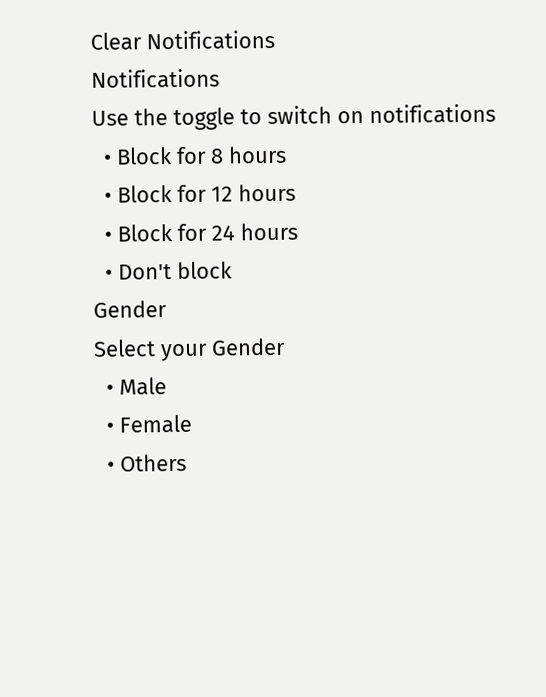Clear Notifications
Notifications
Use the toggle to switch on notifications
  • Block for 8 hours
  • Block for 12 hours
  • Block for 24 hours
  • Don't block
Gender
Select your Gender
  • Male
  • Female
  • Others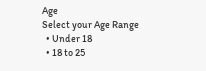Age
Select your Age Range
  • Under 18
  • 18 to 25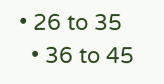• 26 to 35
  • 36 to 45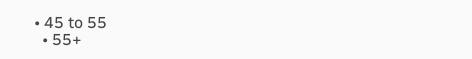• 45 to 55
  • 55+